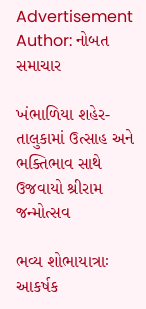Advertisement
Author: નોબત સમાચાર

ખંભાળિયા શહેર-તાલુકામાં ઉત્સાહ અને ભક્તિભાવ સાથે ઉજવાયો શ્રીરામ જન્મોત્સવ

ભવ્ય શોભાયાત્રાઃ આકર્ષક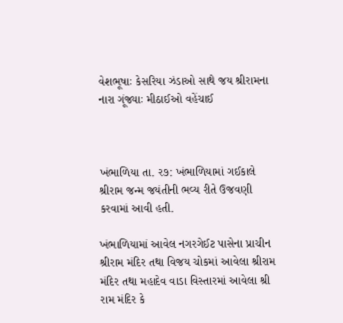વેશભૂષાઃ કેસરિયા ઝંડાઓ સાથે જય શ્રીરામના નારા ગૂંજ્યાઃ મીઠાઈઓ વહેંચાઈ



ખંભાળિયા તા. ર૭: ખંભાળિયામાં ગઈકાલે શ્રીરામ જન્મ જયંતીની ભવ્ય રીતે ઉજવણી કરવામાં આવી હતી.

ખંભાળિયામાં આવેલ નગરગેઈટ પાસેના પ્રાચીન શ્રીરામ મંદિર તથા વિજય ચોકમાં આવેલા શ્રીરામ મંદિર તથા મહાદેવ વાડા વિસ્તારમાં આવેલા શ્રી રામ મંદિર કે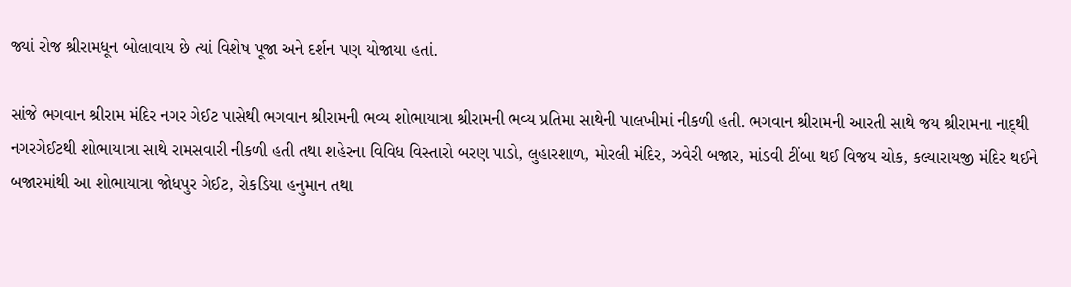જ્યાં રોજ શ્રીરામધૂન બોલાવાય છે ત્યાં વિશેષ પૂજા અને દર્શન પણ યોજાયા હતાં.

સાંજે ભગવાન શ્રીરામ મંદિર નગર ગેઈટ પાસેથી ભગવાન શ્રીરામની ભવ્ય શોભાયાત્રા શ્રીરામની ભવ્ય પ્રતિમા સાથેની પાલખીમાં નીકળી હતી. ભગવાન શ્રીરામની આરતી સાથે જય શ્રીરામના નાદ્થી નગરગેઈટથી શોભાયાત્રા સાથે રામસવારી નીકળી હતી તથા શહેરના વિવિધ વિસ્તારો બરણ પાડો, લુહારશાળ, મોરલી મંદિર, ઝવેરી બજાર, માંડવી ટીંબા થઈ વિજય ચોક, કલ્યારાયજી મંદિર થઈને બજારમાંથી આ શોભાયાત્રા જોધપુર ગેઈટ, રોકડિયા હનુમાન તથા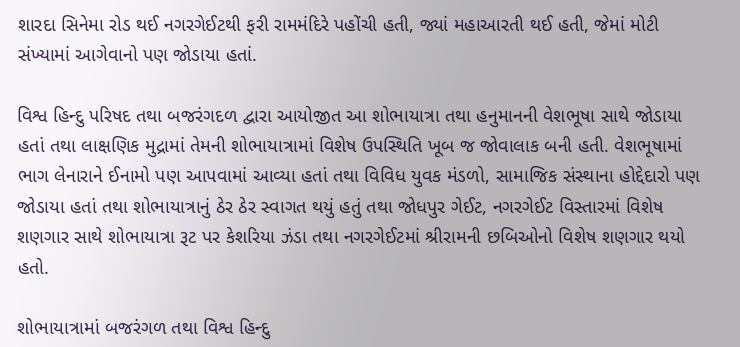શારદા સિનેમા રોડ થઈ નગરગેઈટથી ફરી રામમંદિરે પહોંચી હતી, જ્યાં મહાઆરતી થઈ હતી, જેમાં મોટી સંખ્યામાં આગેવાનો પણ જોડાયા હતાં.

વિશ્વ હિન્દુ પરિષદ તથા બજરંગદળ દ્વારા આયોજીત આ શોભાયાત્રા તથા હનુમાનની વેશભૂષા સાથે જોડાયા હતાં તથા લાક્ષણિક મુદ્રામાં તેમની શોભાયાત્રામાં વિશેષ ઉપસ્થિતિ ખૂબ જ જોવાલાક બની હતી. વેશભૂષામાં ભાગ લેનારાને ઈનામો પણ આપવામાં આવ્યા હતાં તથા વિવિધ યુવક મંડળો, સામાજિક સંસ્થાના હોદ્દેદારો પણ જોડાયા હતાં તથા શોભાયાત્રાનું ઠેર ઠેર સ્વાગત થયું હતું તથા જોધપુર ગેઈટ, નગરગેઈટ વિસ્તારમાં વિશેષ શણગાર સાથે શોભાયાત્રા રૂટ પર કેશરિયા ઝંડા તથા નગરગેઈટમાં શ્રીરામની છબિઓનો વિશેષ શણગાર થયો હતો.

શોભાયાત્રામાં બજરંગળ તથા વિશ્વ હિન્દુ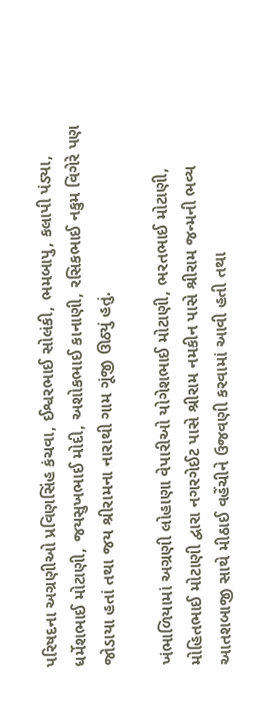પરિષદના અગ્રણીઓ પ્રવિણસિંહ કંચવા, ઈશ્વરભાઈ સોલંકી, ભમબાપુ, કલાપી પંડ્યા, ધર્મેશભાઈ મોટાણી, જયસુખભાઈ મોદી, અશોકભાઈ કાનાણી, રસિકભાઈ નકુમ વિગેરે પણ જોડાયા હતાં તથા જય શ્રીરામના નારાથી ગામ ગૂંજી ઊઠ્યું હતું.

ખંભાળિયામાં અગ્રણી લોહાણા વેપારીઓ યોગેશભાઈ મોટાણી, ભરતભાઈ મોટાણી, મોહિતભાઈ મોટાણી દ્વારા નગરગેઈટ પાસે શ્રીરામ નમકીન પાસે શ્રીરામ જન્મની ભવ્ય આતશબાજી સાથે મીઠાઈ વહેંચીને ઉજવણી કરવામાં આવી હતી તથા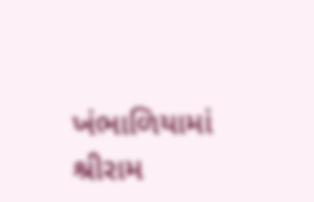ખંભાળિયામાં શ્રીરામ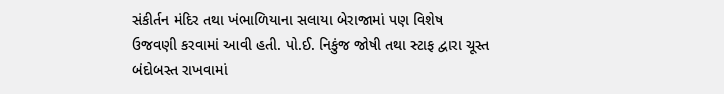સંકીર્તન મંદિર તથા ખંભાળિયાના સલાયા બેરાજામાં પણ વિશેષ ઉજવણી કરવામાં આવી હતી. પો.ઈ. નિકુંજ જોષી તથા સ્ટાફ દ્વારા ચૂસ્ત બંદોબસ્ત રાખવામાં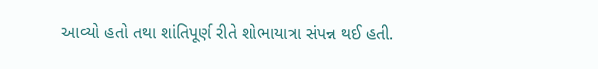આવ્યો હતો તથા શાંતિપૂર્ણ રીતે શોભાયાત્રા સંપન્ન થઈ હતી.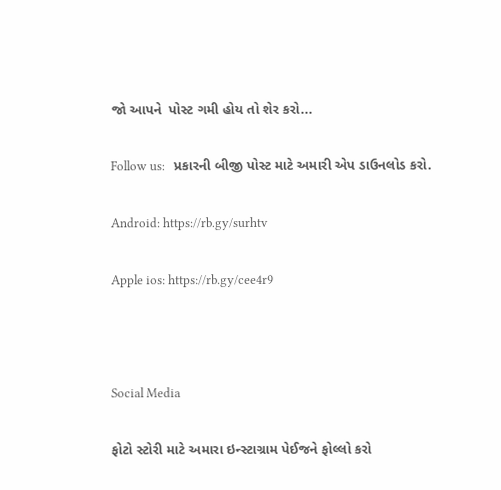જો આપને  પોસ્ટ ગમી હોય તો શેર કરો...

Follow us:   પ્રકારની બીજી પોસ્ટ માટે અમારી એપ ડાઉનલોડ કરો.

Android: https://rb.gy/surhtv

Apple ios: https://rb.gy/cee4r9



Social Media

ફોટો સ્ટોરી માટે અમારા ઇન્સ્ટાગ્રામ પેઈજને ફોલ્લો કરો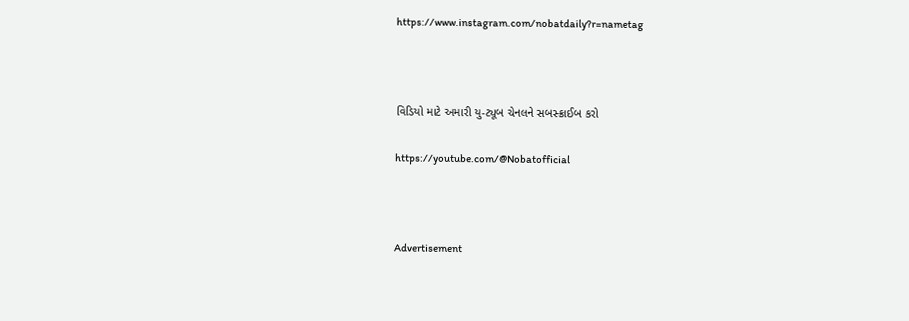https://www.instagram.com/nobatdaily?r=nametag



વિડિયો માટે અમારી યુ-ટ્યૂબ ચેનલને સબસ્ક્રાઈબ કરો

https://youtube.com/@Nobatofficial



Advertisement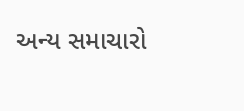અન્ય સમાચારો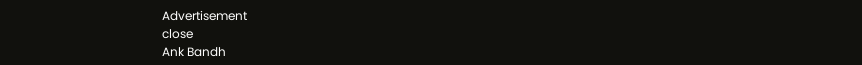Advertisement
close
Ank Bandh